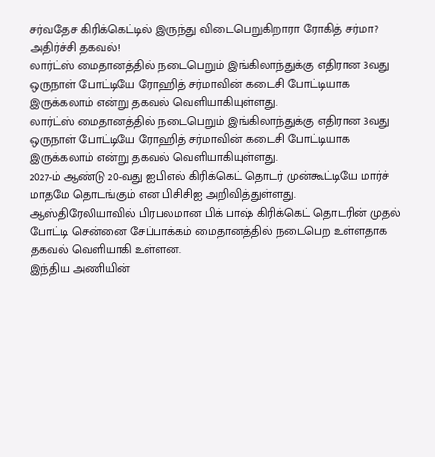சர்வதேச கிரிக்கெட்டில் இருந்து விடைபெறுகிறாரா ரோகித் சர்மா? அதிர்ச்சி தகவல்!
லார்ட்ஸ் மைதானத்தில் நடைபெறும் இங்கிலாந்துக்கு எதிரான 3வது ஒருநாள் போட்டியே ரோஹித் சர்மாவின் கடைசி போட்டியாக இருக்கலாம் என்று தகவல் வெளியாகியுள்ளது.
லார்ட்ஸ் மைதானத்தில் நடைபெறும் இங்கிலாந்துக்கு எதிரான 3வது ஒருநாள் போட்டியே ரோஹித் சர்மாவின் கடைசி போட்டியாக இருக்கலாம் என்று தகவல் வெளியாகியுள்ளது.
2027-ம் ஆண்டு 20-வது ஐபிஎல் கிரிக்கெட் தொடர் முன்கூட்டியே மார்ச் மாதமே தொடங்கும் என பிசிசிஐ அறிவித்துள்ளது.
ஆஸ்திரேலியாவில் பிரபலமான பிக் பாஷ் கிரிக்கெட் தொடரின் முதல் போட்டி சென்னை சேப்பாக்கம் மைதானத்தில் நடைபெற உள்ளதாக தகவல் வெளியாகி உள்ளன.
இந்திய அணியின்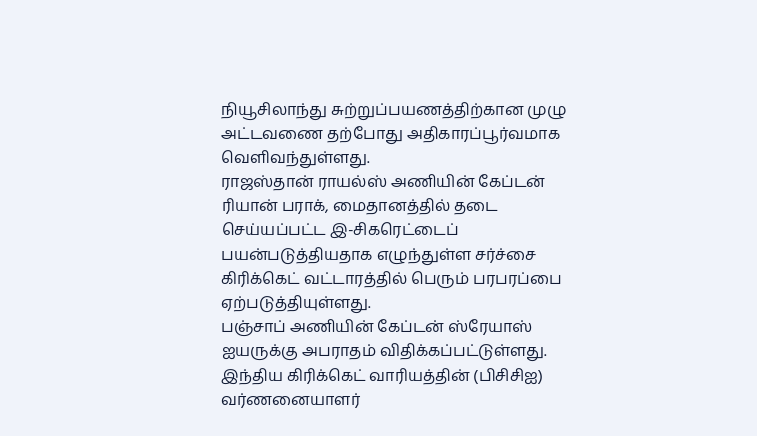நியூசிலாந்து சுற்றுப்பயணத்திற்கான முழு அட்டவணை தற்போது அதிகாரப்பூர்வமாக வெளிவந்துள்ளது.
ராஜஸ்தான் ராயல்ஸ் அணியின் கேப்டன் ரியான் பராக், மைதானத்தில் தடை செய்யப்பட்ட இ-சிகரெட்டைப் பயன்படுத்தியதாக எழுந்துள்ள சர்ச்சை கிரிக்கெட் வட்டாரத்தில் பெரும் பரபரப்பை ஏற்படுத்தியுள்ளது.
பஞ்சாப் அணியின் கேப்டன் ஸ்ரேயாஸ் ஐயருக்கு அபராதம் விதிக்கப்பட்டுள்ளது.
இந்திய கிரிக்கெட் வாரியத்தின் (பிசிசிஐ) வர்ணனையாளர்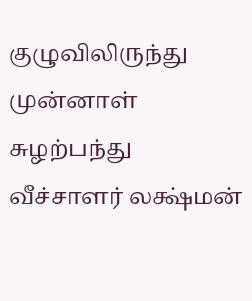குழுவிலிருந்து முன்னாள் சுழற்பந்து வீச்சாளர் லக்ஷ்மன்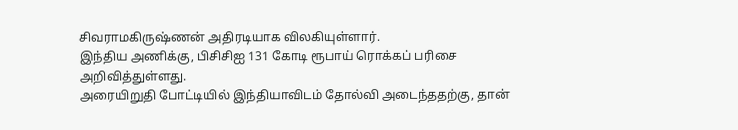சிவராமகிருஷ்ணன் அதிரடியாக விலகியுள்ளார்.
இந்திய அணிக்கு, பிசிசிஐ 131 கோடி ரூபாய் ரொக்கப் பரிசை அறிவித்துள்ளது.
அரையிறுதி போட்டியில் இந்தியாவிடம் தோல்வி அடைந்ததற்கு, தான்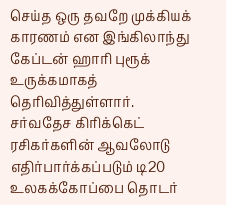செய்த ஒரு தவறே முக்கியக் காரணம் என இங்கிலாந்து கேப்டன் ஹாரி புரூக் உருக்கமாகத் தெரிவித்துள்ளார்.
சர்வதேச கிரிக்கெட் ரசிகர்களின் ஆவலோடு எதிர்பார்க்கப்படும் டி20 உலகக்கோப்பை தொடர்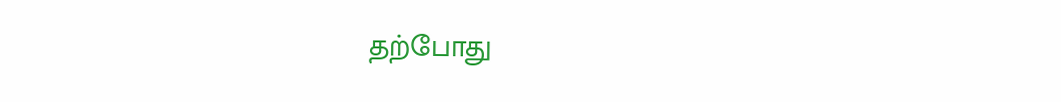தற்போது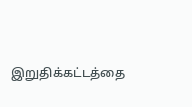இறுதிக்கட்டத்தை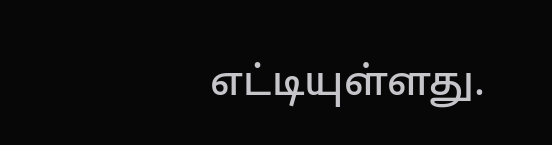எட்டியுள்ளது.